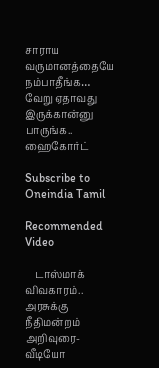சாராய வருமானத்தையே நம்பாதீங்க… வேறு ஏதாவது இருக்கான்னு பாருங்க.. ஹைகோர்ட்

Subscribe to Oneindia Tamil

Recommended Video

    டாஸ்மாக் விவகாரம்.. அரசுக்கு நீதிமன்றம் அறிவுரை- வீடியோ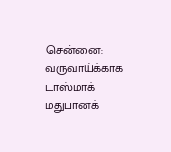சென்னை: வருவாய்க்காக டாஸ்மாக் மதுபானக்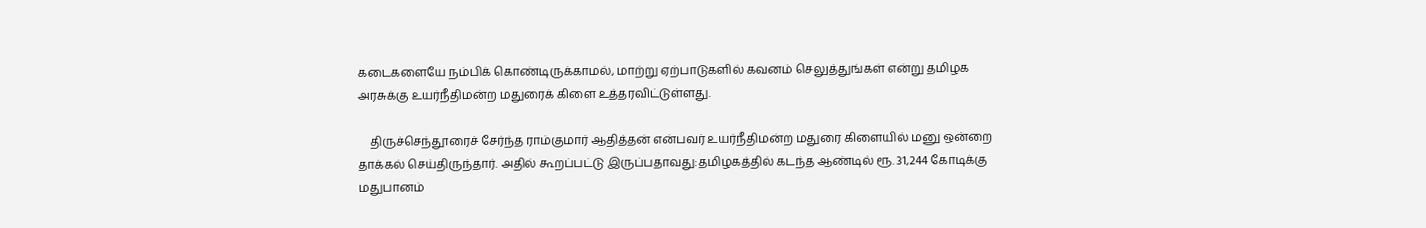கடைகளையே நம்பிக் கொண்டிருக்காமல், மாற்று ஏற்பாடுகளில் கவனம் செலுத்துங்கள் என்று தமிழக அரசுக்கு உயர்நீதிமன்ற மதுரைக் கிளை உத்தரவிட்டுள்ளது.

    திருச்செந்தூரைச் சேர்ந்த ராம்குமார் ஆதித்தன் என்பவர் உயர்நீதிமன்ற மதுரை கிளையில் மனு ஒன்றை தாக்கல் செய்திருந்தார். அதில் கூறப்பட்டு இருப்பதாவது:தமிழகத்தில் கடந்த ஆண்டில் ரூ. 31,244 கோடிக்கு மதுபானம்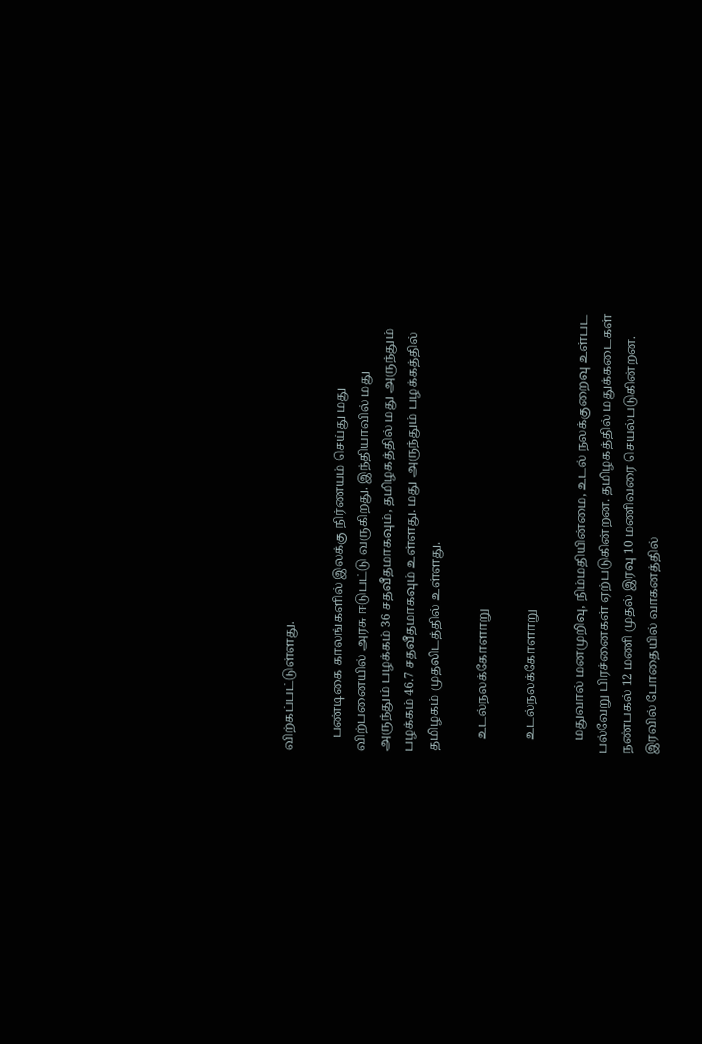விற்கப்பட்டுள்ளது.

    பண்டிகை காலங்களில் இலக்கு நிர்ணயம் செய்து மது விற்பனையில் அரசு ஈடுபட்டு வருகிறது. இந்தியாவில் மது அருந்தும் பழக்கம் 36 சதவீதமாகவும், தமிழகத்தில் மது அருந்தும் பழக்கம் 46.7 சதவீதமாகவும் உள்ளது. மது அருந்தும் பழக்கத்தில் தமிழகம் முதலிடத்தில் உள்ளது.

    உடல்நலக்கோளாறு

    உடல்நலக்கோளாறு

    மதுவால் மனமுறிவு, நிம்மதியின்மை, உடல் நலக்குறைவு உள்பட பல்வேறு பிரச்னைகள் ஏற்படுகின்றன. தமிழகத்தில் மதுக்கடைகள் நண்பகல் 12 மணி முதல் இரவு 10 மணிவரை செயல்படுகின்றன. இரவில் போதையில் வாகனத்தில்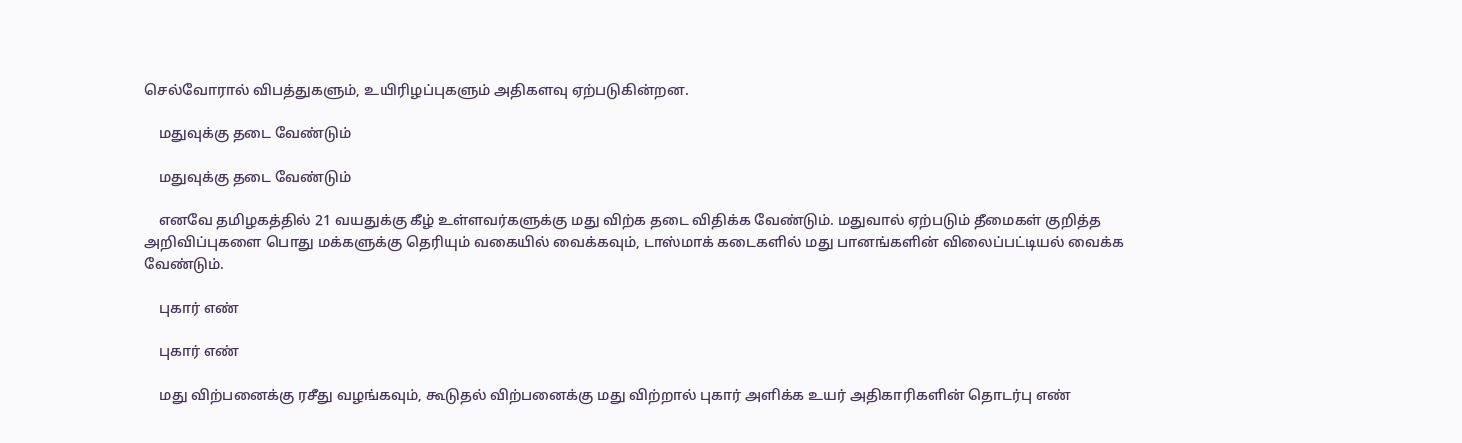செல்வோரால் விபத்துகளும், உயிரிழப்புகளும் அதிகளவு ஏற்படுகின்றன.

    மதுவுக்கு தடை வேண்டும்

    மதுவுக்கு தடை வேண்டும்

    எனவே தமிழகத்தில் 21 வயதுக்கு கீழ் உள்ளவர்களுக்கு மது விற்க தடை விதிக்க வேண்டும். மதுவால் ஏற்படும் தீமைகள் குறித்த அறிவிப்புகளை பொது மக்களுக்கு தெரியும் வகையில் வைக்கவும், டாஸ்மாக் கடைகளில் மது பானங்களின் விலைப்பட்டியல் வைக்க வேண்டும்.

    புகார் எண்

    புகார் எண்

    மது விற்பனைக்கு ரசீது வழங்கவும், கூடுதல் விற்பனைக்கு மது விற்றால் புகார் அளிக்க உயர் அதிகாரிகளின் தொடர்பு எண்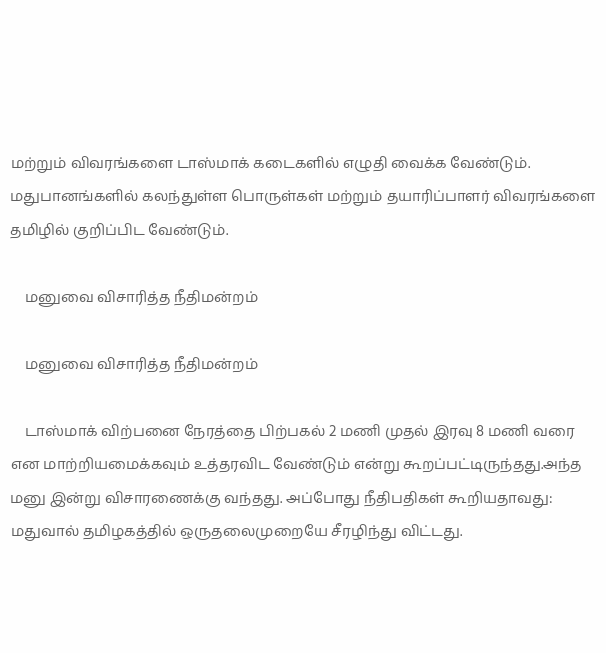மற்றும் விவரங்களை டாஸ்மாக் கடைகளில் எழுதி வைக்க வேண்டும். மதுபானங்களில் கலந்துள்ள பொருள்கள் மற்றும் தயாரிப்பாளர் விவரங்களை தமிழில் குறிப்பிட வேண்டும்.

    மனுவை விசாரித்த நீதிமன்றம்

    மனுவை விசாரித்த நீதிமன்றம்

    டாஸ்மாக் விற்பனை நேரத்தை பிற்பகல் 2 மணி முதல் இரவு 8 மணி வரை என மாற்றியமைக்கவும் உத்தரவிட வேண்டும் என்று கூறப்பட்டிருந்தது.அந்த மனு இன்று விசாரணைக்கு வந்தது. அப்போது நீதிபதிகள் கூறியதாவது: மதுவால் தமிழகத்தில் ஒருதலைமுறையே சீரழிந்து விட்டது.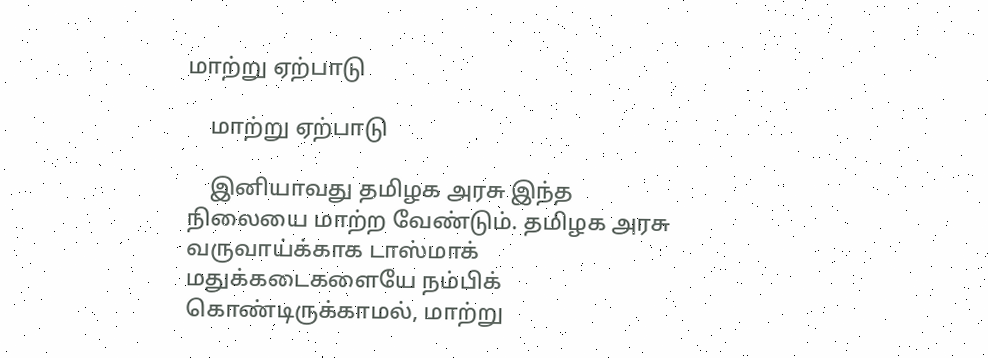மாற்று ஏற்பாடு

    மாற்று ஏற்பாடு

    இனியாவது தமிழக அரசு இந்த நிலையை மாற்ற வேண்டும். தமிழக அரசு வருவாய்க்காக டாஸ்மாக் மதுக்கடைகளையே நம்பிக் கொண்டிருக்காமல், மாற்று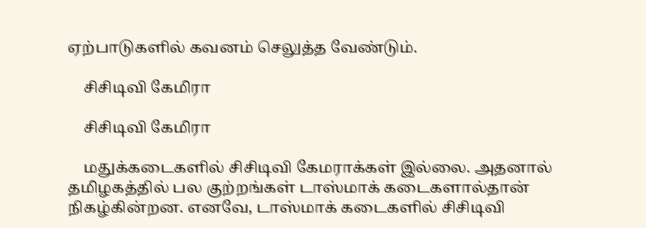ஏற்பாடுகளில் கவனம் செலுத்த வேண்டும்.

    சிசிடிவி கேமிரா

    சிசிடிவி கேமிரா

    மதுக்கடைகளில் சிசிடிவி கேமராக்கள் இல்லை. அதனால் தமிழகத்தில் பல குற்றங்கள் டாஸ்மாக் கடைகளால்தான் நிகழ்கின்றன. எனவே, டாஸ்மாக் கடைகளில் சிசிடிவி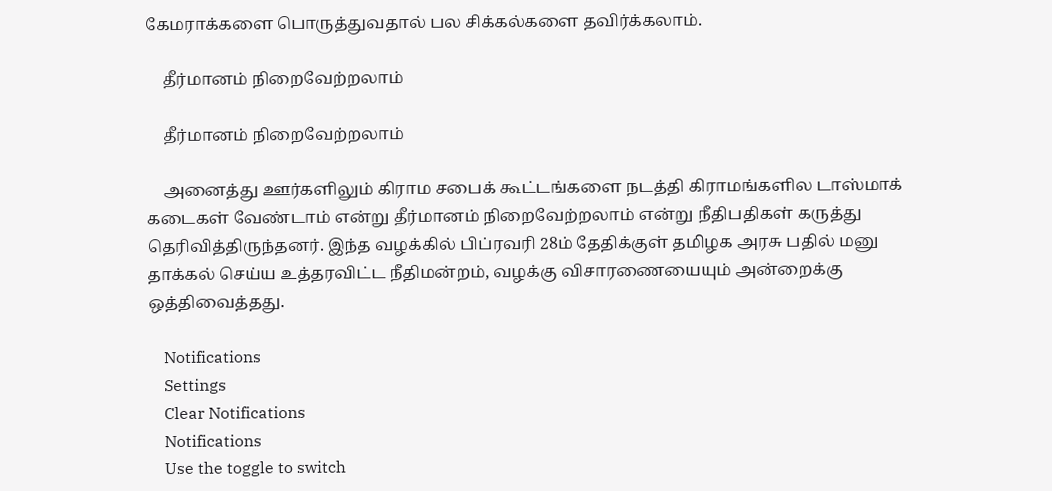கேமராக்களை பொருத்துவதால் பல சிக்கல்களை தவிர்க்கலாம்.

    தீர்மானம் நிறைவேற்றலாம்

    தீர்மானம் நிறைவேற்றலாம்

    அனைத்து ஊர்களிலும் கிராம சபைக் கூட்டங்களை நடத்தி கிராமங்களில டாஸ்மாக் கடைகள் வேண்டாம் என்று தீர்மானம் நிறைவேற்றலாம் என்று நீதிபதிகள் கருத்து தெரிவித்திருந்தனர். இந்த வழக்கில் பிப்ரவரி 28ம் தேதிக்குள் தமிழக அரசு பதில் மனு தாக்கல் செய்ய உத்தரவிட்ட நீதிமன்றம், வழக்கு விசாரணையையும் அன்றைக்கு ஒத்திவைத்தது.

    Notifications
    Settings
    Clear Notifications
    Notifications
    Use the toggle to switch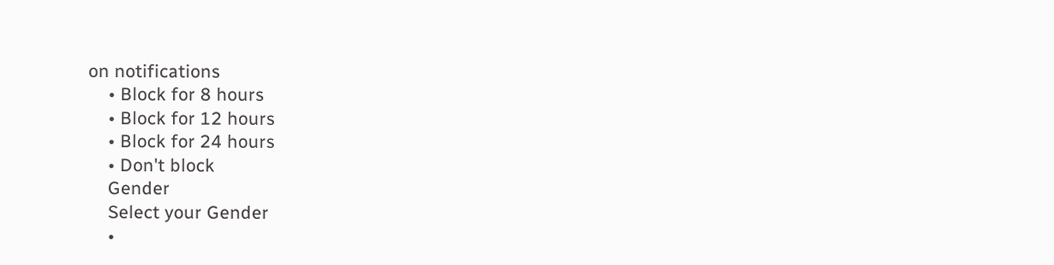on notifications
    • Block for 8 hours
    • Block for 12 hours
    • Block for 24 hours
    • Don't block
    Gender
    Select your Gender
    •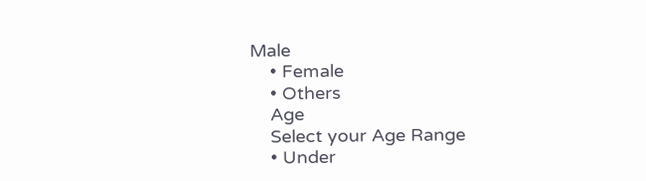Male
    • Female
    • Others
    Age
    Select your Age Range
    • Under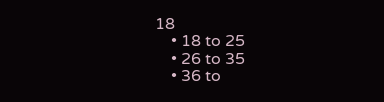18
    • 18 to 25
    • 26 to 35
    • 36 to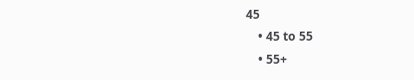45
    • 45 to 55
    • 55+